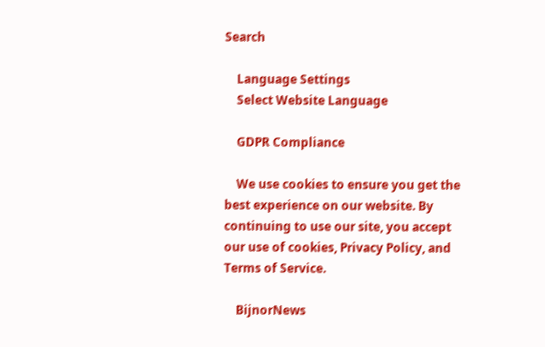Search

    Language Settings
    Select Website Language

    GDPR Compliance

    We use cookies to ensure you get the best experience on our website. By continuing to use our site, you accept our use of cookies, Privacy Policy, and Terms of Service.

    BijnorNews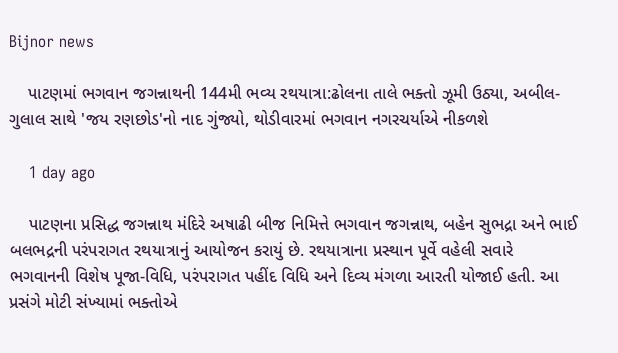Bijnor news

    પાટણમાં ભગવાન જગન્નાથની 144મી ભવ્ય રથયાત્રા:ઢોલના તાલે ભક્તો ઝૂમી ઉઠ્યા, અબીલ-ગુલાલ સાથે 'જય રણછોડ'નો નાદ ગુંજ્યો, થોડીવારમાં ભગવાન નગરચર્યાએ નીકળશે

    1 day ago

    પાટણના પ્રસિદ્ધ જગન્નાથ મંદિરે અષાઢી બીજ નિમિત્તે ભગવાન જગન્નાથ, બહેન સુભદ્રા અને ભાઈ બલભદ્રની પરંપરાગત રથયાત્રાનું આયોજન કરાયું છે. રથયાત્રાના પ્રસ્થાન પૂર્વે વહેલી સવારે ભગવાનની વિશેષ પૂજા-વિધિ, પરંપરાગત પહીંદ વિધિ અને દિવ્ય મંગળા આરતી યોજાઈ હતી. આ પ્રસંગે મોટી સંખ્યામાં ભક્તોએ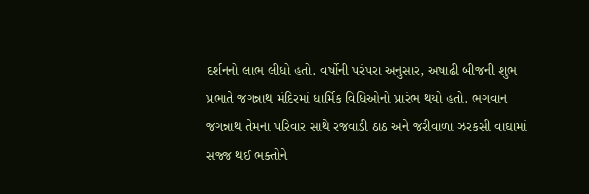દર્શનનો લાભ લીધો હતો. વર્ષોની પરંપરા અનુસાર, અષાઢી બીજની શુભ પ્રભાતે જગન્નાથ મંદિરમાં ધાર્મિક વિધિઓનો પ્રારંભ થયો હતો. ભગવાન જગન્નાથ તેમના પરિવાર સાથે રજવાડી ઠાઠ અને જરીવાળા ઝરકસી વાઘામાં સજ્જ થઈ ભક્તોને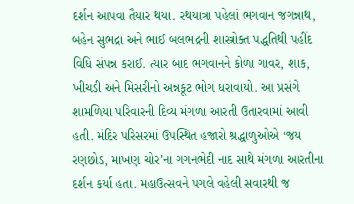દર્શન આપવા તૈયાર થયા. રથયાત્રા પહેલાં ભગવાન જગન્નાથ, બહેન સુભદ્રા અને ભાઈ બલભદ્રની શાસ્ત્રોક્ત પદ્ધતિથી પહીંદ વિધિ સંપન્ન કરાઈ. ત્યાર બાદ ભગવાનને કોળા ગાવર, શાક, ખીચડી અને મિસરીનો અન્નકૂટ ભોગ ધરાવાયો. આ પ્રસંગે શામળિયા પરિવારની દિવ્ય મંગળા આરતી ઉતારવામાં આવી હતી. મંદિર પરિસરમાં ઉપસ્થિત હજારો શ્રદ્ધાળુઓએ ‘જય રણછોડ, માખણ ચોર’ના ગગનભેદી નાદ સાથે મંગળા આરતીના દર્શન કર્યા હતા. મહાઉત્સવને પગલે વહેલી સવારથી જ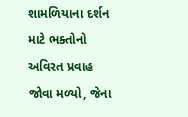શામળિયાના દર્શન માટે ભક્તોનો અવિરત પ્રવાહ જોવા મળ્યો, જેના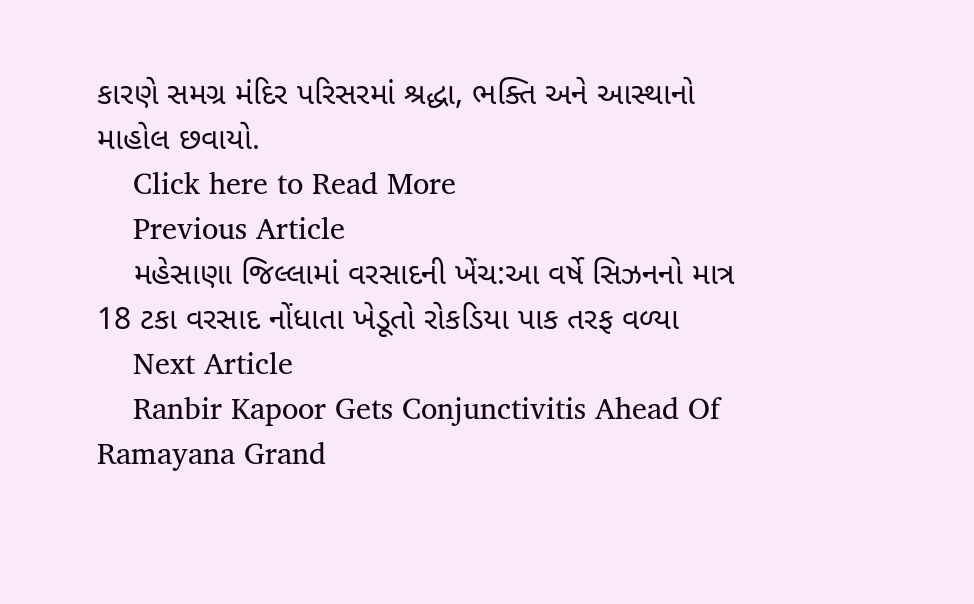કારણે સમગ્ર મંદિર પરિસરમાં શ્રદ્ધા, ભક્તિ અને આસ્થાનો માહોલ છવાયો.
    Click here to Read More
    Previous Article
    મહેસાણા જિલ્લામાં વરસાદની ખેંચ:આ વર્ષે સિઝનનો માત્ર 18 ટકા વરસાદ નોંધાતા ખેડૂતો રોકડિયા પાક તરફ વળ્યા
    Next Article
    Ranbir Kapoor Gets Conjunctivitis Ahead Of Ramayana Grand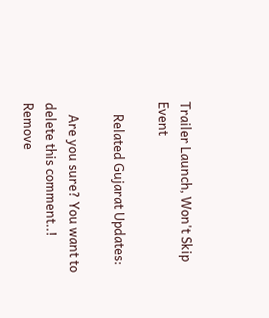Trailer Launch, Won't Skip Event

    Related Gujarat Updates:

    Are you sure? You want to delete this comment..! Remove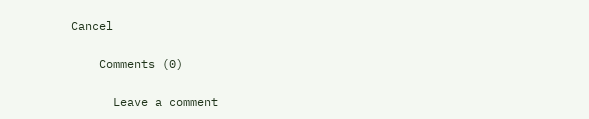Cancel

    Comments (0)

      Leave a comment